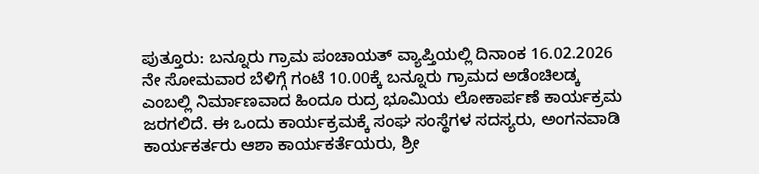ಪುತ್ತೂರು: ಬನ್ನೂರು ಗ್ರಾಮ ಪಂಚಾಯತ್ ವ್ಯಾಪ್ತಿಯಲ್ಲಿ ದಿನಾಂಕ 16.02.2026 ನೇ ಸೋಮವಾರ ಬೆಳಿಗ್ಗೆ ಗಂಟೆ 10.00ಕ್ಕೆ ಬನ್ನೂರು ಗ್ರಾಮದ ಅಡೆಂಚಿಲಡ್ಕ ಎಂಬಲ್ಲಿ ನಿರ್ಮಾಣವಾದ ಹಿಂದೂ ರುದ್ರ ಭೂಮಿಯ ಲೋಕಾರ್ಪಣೆ ಕಾರ್ಯಕ್ರಮ ಜರಗಲಿದೆ. ಈ ಒಂದು ಕಾರ್ಯಕ್ರಮಕ್ಕೆ ಸಂಘ ಸಂಸ್ಥೆಗಳ ಸದಸ್ಯರು, ಅಂಗನವಾಡಿ ಕಾರ್ಯಕರ್ತರು ಆಶಾ ಕಾರ್ಯಕರ್ತೆಯರು, ಶ್ರೀ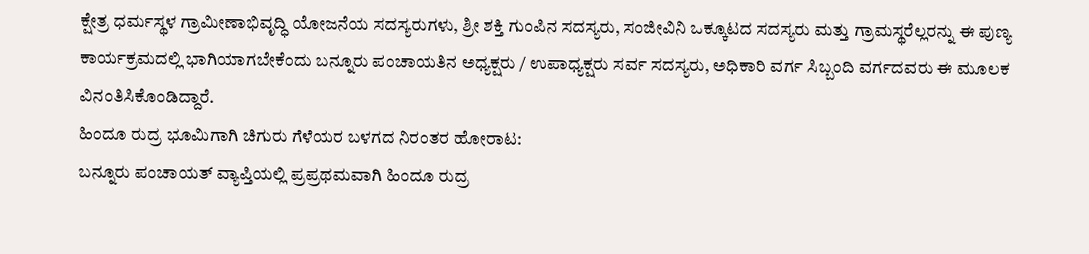ಕ್ಷೇತ್ರ ಧರ್ಮಸ್ಥಳ ಗ್ರಾಮೀಣಾಭಿವೃದ್ಧಿ ಯೋಜನೆಯ ಸದಸ್ಯರುಗಳು, ಶ್ರೀ ಶಕ್ತಿ ಗುಂಪಿನ ಸದಸ್ಯರು, ಸಂಜೀವಿನಿ ಒಕ್ಕೂಟದ ಸದಸ್ಯರು ಮತ್ತು ಗ್ರಾಮಸ್ಥರೆಲ್ಲರನ್ನು ಈ ಪುಣ್ಯ ಕಾರ್ಯಕ್ರಮದಲ್ಲಿ ಭಾಗಿಯಾಗಬೇಕೆಂದು ಬನ್ನೂರು ಪಂಚಾಯತಿನ ಅಧ್ಯಕ್ಷರು / ಉಪಾಧ್ಯಕ್ಷರು ಸರ್ವ ಸದಸ್ಯರು, ಅಧಿಕಾರಿ ವರ್ಗ ಸಿಬ್ಬಂದಿ ವರ್ಗದವರು ಈ ಮೂಲಕ ವಿನಂತಿಸಿಕೊಂಡಿದ್ದಾರೆ.
ಹಿಂದೂ ರುದ್ರ ಭೂಮಿಗಾಗಿ ಚಿಗುರು ಗೆಳೆಯರ ಬಳಗದ ನಿರಂತರ ಹೋರಾಟ:
ಬನ್ನೂರು ಪಂಚಾಯತ್ ವ್ಯಾಪ್ತಿಯಲ್ಲಿ ಪ್ರಪ್ರಥಮವಾಗಿ ಹಿಂದೂ ರುದ್ರ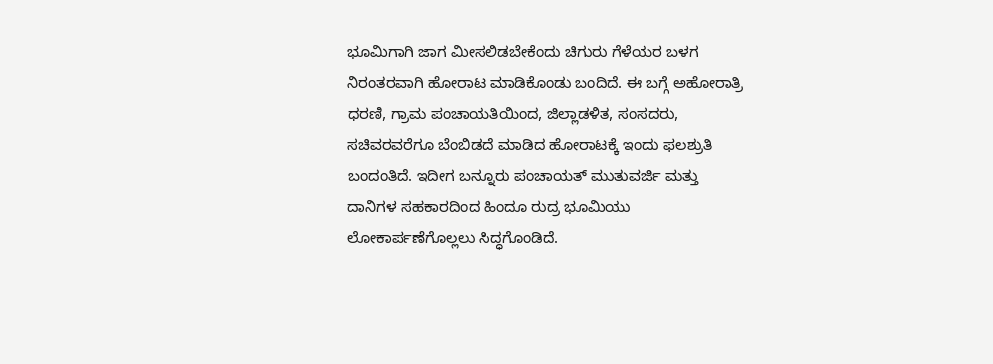ಭೂಮಿಗಾಗಿ ಜಾಗ ಮೀಸಲಿಡಬೇಕೆಂದು ಚಿಗುರು ಗೆಳೆಯರ ಬಳಗ ನಿರಂತರವಾಗಿ ಹೋರಾಟ ಮಾಡಿಕೊಂಡು ಬಂದಿದೆ. ಈ ಬಗ್ಗೆ ಅಹೋರಾತ್ರಿ ಧರಣಿ, ಗ್ರಾಮ ಪಂಚಾಯತಿಯಿಂದ, ಜಿಲ್ಲಾಡಳಿತ, ಸಂಸದರು, ಸಚಿವರವರೆಗೂ ಬೆಂಬಿಡದೆ ಮಾಡಿದ ಹೋರಾಟಕ್ಕೆ ಇಂದು ಫಲಶ್ರುತಿ ಬಂದಂತಿದೆ. ಇದೀಗ ಬನ್ನೂರು ಪಂಚಾಯತ್ ಮುತುವರ್ಜಿ ಮತ್ತು ದಾನಿಗಳ ಸಹಕಾರದಿಂದ ಹಿಂದೂ ರುದ್ರ ಭೂಮಿಯು ಲೋಕಾರ್ಪಣೆಗೊಲ್ಲಲು ಸಿದ್ಧಗೊಂಡಿದೆ.